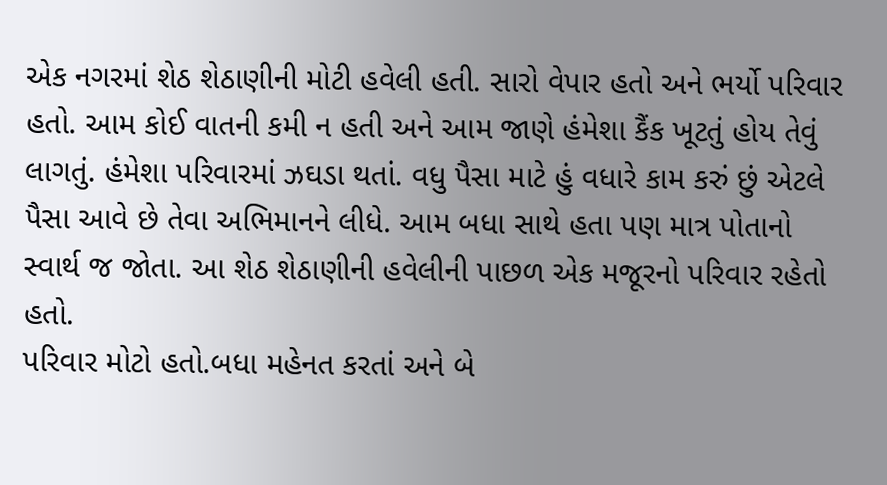એક નગરમાં શેઠ શેઠાણીની મોટી હવેલી હતી. સારો વેપાર હતો અને ભર્યો પરિવાર હતો. આમ કોઈ વાતની કમી ન હતી અને આમ જાણે હંમેશા કૈંક ખૂટતું હોય તેવું લાગતું. હંમેશા પરિવારમાં ઝઘડા થતાં. વધુ પૈસા માટે હું વધારે કામ કરું છું એટલે પૈસા આવે છે તેવા અભિમાનને લીધે. આમ બધા સાથે હતા પણ માત્ર પોતાનો સ્વાર્થ જ જોતા. આ શેઠ શેઠાણીની હવેલીની પાછળ એક મજૂરનો પરિવાર રહેતો હતો.
પરિવાર મોટો હતો.બધા મહેનત કરતાં અને બે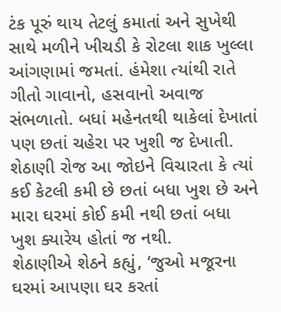ટંક પૂરું થાય તેટલું કમાતાં અને સુખેથી સાથે મળીને ખીચડી કે રોટલા શાક ખુલ્લા આંગણામાં જમતાં. હંમેશા ત્યાંથી રાતે ગીતો ગાવાનો, હસવાનો અવાજ સંભળાતો. બધાં મહેનતથી થાકેલાં દેખાતાં પણ છતાં ચહેરા પર ખુશી જ દેખાતી. શેઠાણી રોજ આ જોઇને વિચારતા કે ત્યાં કઈ કેટલી કમી છે છતાં બધા ખુશ છે અને મારા ઘરમાં કોઈ કમી નથી છતાં બધા ખુશ ક્યારેય હોતાં જ નથી.
શેઠાણીએ શેઠને કહ્યું, ‘જુઓ મજૂરના ઘરમાં આપણા ઘર કરતાં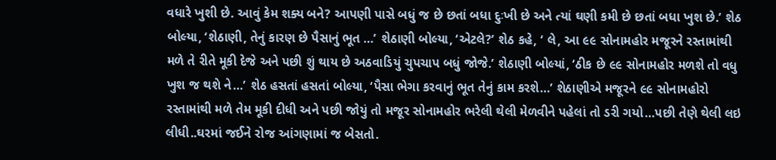વધારે ખુશી છે. આવું કેમ શક્ય બને? આપણી પાસે બધું જ છે છતાં બધા દુઃખી છે અને ત્યાં ઘણી કમી છે છતાં બધા ખુશ છે.’ શેઠ બોલ્યા, ‘શેઠાણી, તેનું કારણ છે પૈસાનું ભૂત …’ શેઠાણી બોલ્યા, ‘એટલે?’ શેઠ કહે, ‘ લે, આ ૯૯ સોનામહોર મજૂરને રસ્તામાંથી મળે તે રીતે મૂકી દેજે અને પછી શું થાય છે અઠવાડિયું ચુપચાપ બધું જોજે.’ શેઠાણી બોલ્યાં, ‘ઠીક છે ૯૯ સોનામહોર મળશે તો વધુ ખુશ જ થશે ને…’ શેઠ હસતાં હસતાં બોલ્યા, ‘પૈસા ભેગા કરવાનું ભૂત તેનું કામ કરશે…’ શેઠાણીએ મજૂરને ૯૯ સોનામહોરો રસ્તામાંથી મળે તેમ મૂકી દીધી અને પછી જોયું તો મજૂર સોનામહોર ભરેલી થેલી મેળવીને પહેલાં તો ડરી ગયો…પછી તેણે થેલી લઇ લીધી..ઘરમાં જઈને રોજ આંગણામાં જ બેસતો.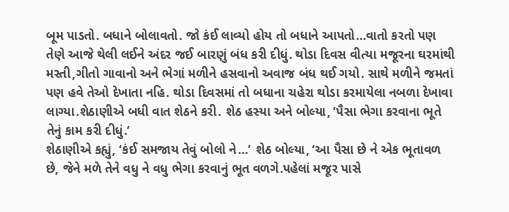બૂમ પાડતો. બધાને બોલાવતો. જો કંઈ લાવ્યો હોય તો બધાને આપતો…વાતો કરતો પણ તેણે આજે થેલી લઈને અંદર જઈ બારણું બંધ કરી દીધું. થોડા દિવસ વીત્યા મજૂરના ઘરમાંથી મસ્તી,ગીતો ગાવાનો અને ભેગાં મળીને હસવાનો અવાજ બંધ થઈ ગયો. સાથે મળીને જમતાં પણ હવે તેઓ દેખાતા નહિ. થોડા દિવસમાં તો બધાના ચહેરા થોડા કરમાયેલા નબળા દેખાવા લાગ્યા.શેઠાણીએ બધી વાત શેઠને કરી. શેઠ હસ્યા અને બોલ્યા, ‘પૈસા ભેગા કરવાના ભૂતે તેનું કામ કરી દીધું.’
શેઠાણીએ કહ્યું, ‘કંઈ સમજાય તેવું બોલો ને…’ શેઠ બોલ્યા, ‘આ પૈસા છે ને એક ભૂતાવળ છે, જેને મળે તેને વધુ ને વધુ ભેગા કરવાનું ભૂત વળગે.પહેલાં મજૂર પાસે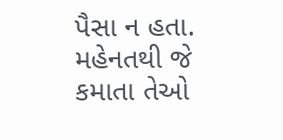પૈસા ન હતા. મહેનતથી જે કમાતા તેઓ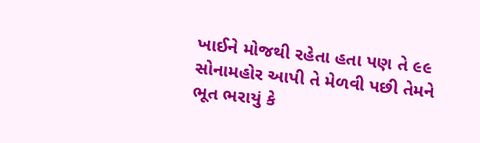ખાઈને મોજથી રહેતા હતા પણ તે ૯૯ સોનામહોર આપી તે મેળવી પછી તેમને ભૂત ભરાયું કે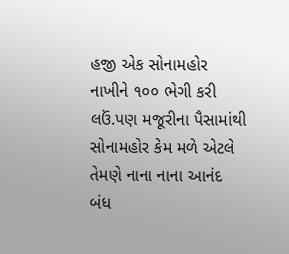હજી એક સોનામહોર નાખીને ૧૦૦ ભેગી કરી લઉં.પણ મજૂરીના પૈસામાંથી સોનામહોર કેમ મળે એટલે તેમણે નાના નાના આનંદ બંધ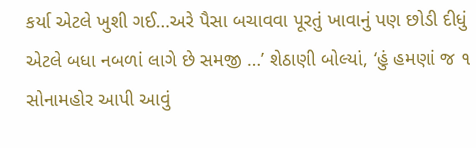કર્યા એટલે ખુશી ગઈ…અરે પૈસા બચાવવા પૂરતું ખાવાનું પણ છોડી દીધું એટલે બધા નબળાં લાગે છે સમજી …’ શેઠાણી બોલ્યાં, ‘હું હમણાં જ ૧ સોનામહોર આપી આવું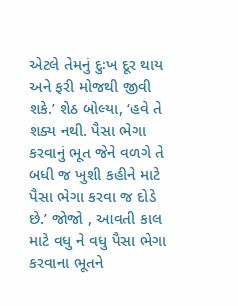એટલે તેમનું દુઃખ દૂર થાય અને ફરી મોજથી જીવી શકે.’ શેઠ બોલ્યા, ‘હવે તે શક્ય નથી. પૈસા ભેગા કરવાનું ભૂત જેને વળગે તે બધી જ ખુશી કહીને માટે પૈસા ભેગા કરવા જ દોડે છે.’ જોજો , આવતી કાલ માટે વધુ ને વધુ પૈસા ભેગા કરવાના ભૂતને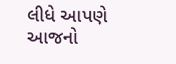લીધે આપણે આજનો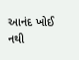આનંદ ખોઈ નથી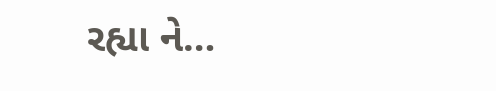રહ્યા ને…